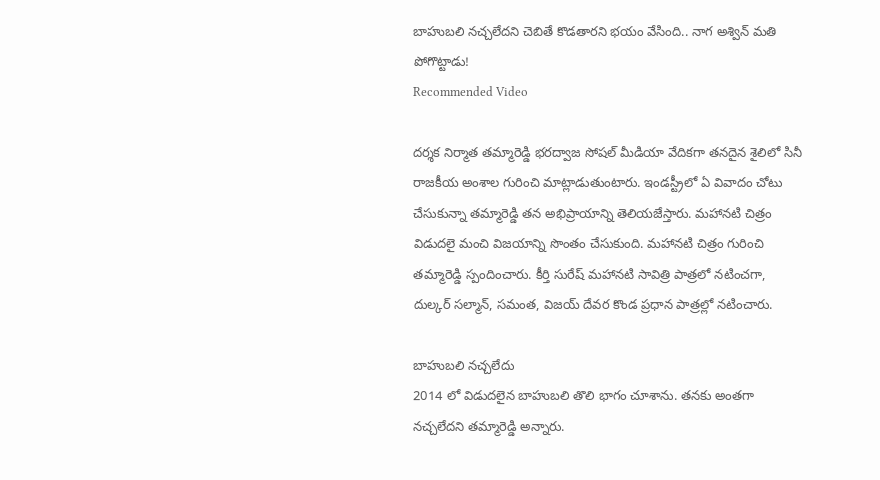బాహుబలి నచ్చలేదని చెబితే కొడతారని భయం వేసింది.. నాగ అశ్విన్ మతి పోగొట్టాడు!
Recommended Video

దర్శక నిర్మాత తమ్మారెడ్డి భరద్వాజ సోషల్ మీడియా వేదికగా తనదైన శైలిలో సినీ రాజకీయ అంశాల గురించి మాట్లాడుతుంటారు. ఇండస్ట్రీలో ఏ వివాదం చోటు చేసుకున్నా తమ్మారెడ్డి తన అభిప్రాయాన్ని తెలియజేస్తారు. మహానటి చిత్రం విడుదలై మంచి విజయాన్ని సొంతం చేసుకుంది. మహానటి చిత్రం గురించి తమ్మారెడ్డి స్పందించారు. కీర్తి సురేష్ మహానటి సావిత్రి పాత్రలో నటించగా, దుల్కర్ సల్మాన్, సమంత, విజయ్ దేవర కొండ ప్రధాన పాత్రల్లో నటించారు.

బాహుబలి నచ్చలేదు
2014 లో విడుదలైన బాహుబలి తొలి భాగం చూశాను. తనకు అంతగా నచ్చలేదని తమ్మారెడ్డి అన్నారు.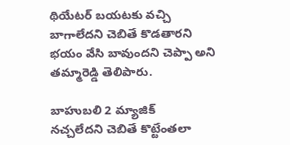థియేటర్ బయటకు వచ్చి బాగాలేదని చెబితే కొడతారని భయం వేసి బావుందని చెప్పా అని తమ్మారెడ్డి తెలిపారు.

బాహుబలి 2 మ్యాజిక్
నచ్చలేదని చెబితే కొట్టేంతలా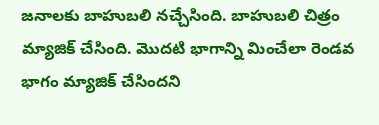జనాలకు బాహుబలి నచ్చేసింది. బాహుబలి చిత్రం మ్యాజిక్ చేసింది. మొదటి భాగాన్ని మించేలా రెండవ భాగం మ్యాజిక్ చేసిందని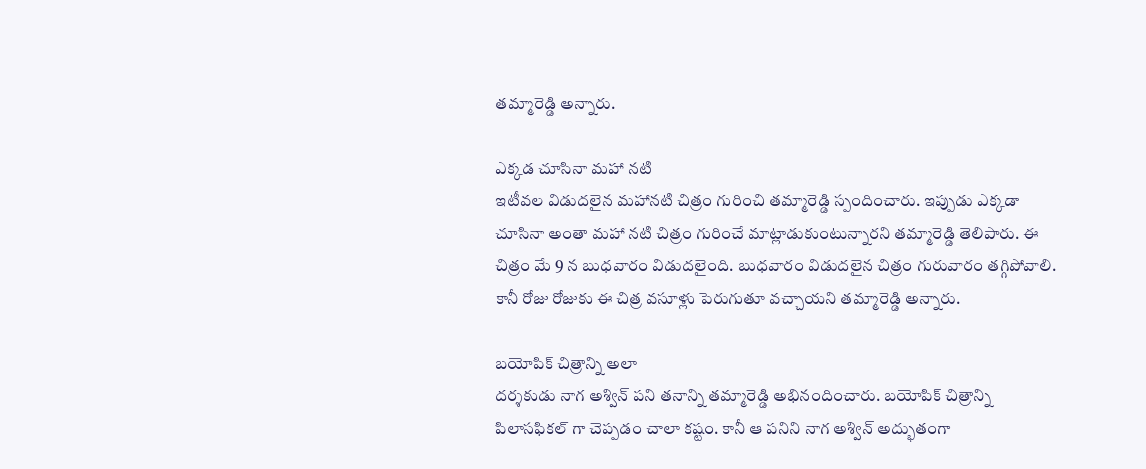తమ్మారెడ్డి అన్నారు.

ఎక్కడ చూసినా మహా నటి
ఇటీవల విడుదలైన మహానటి చిత్రం గురించి తమ్మారెడ్డి స్పందించారు. ఇప్పుడు ఎక్కడా చూసినా అంతా మహా నటి చిత్రం గురించే మాట్లాడుకుంటున్నారని తమ్మారెడ్డి తెలిపారు. ఈ చిత్రం మే 9 న బుధవారం విడుదలైంది. బుధవారం విడుదలైన చిత్రం గురువారం తగ్గిపోవాలి. కానీ రోజు రోజుకు ఈ చిత్ర వసూళ్లు పెరుగుతూ వచ్చాయని తమ్మారెడ్డి అన్నారు.

బయోపిక్ చిత్రాన్ని అలా
దర్శకుడు నాగ అశ్విన్ పని తనాన్ని తమ్మారెడ్డి అభినందించారు. బయోపిక్ చిత్రాన్ని పిలాసఫికల్ గా చెప్పడం చాలా కష్టం. కానీ ఆ పనిని నాగ అశ్విన్ అద్భుతంగా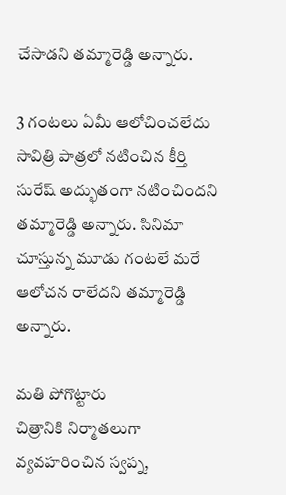చేసాడని తమ్మారెడ్డి అన్నారు.

3 గంటలు ఏమీ ఆలోచించలేదు
సావిత్రి పాత్రలో నటించిన కీర్తి సురేష్ అద్భుతంగా నటించిందని తమ్మారెడ్డి అన్నారు. సినిమా చూస్తున్న మూడు గంటలే మరే ఆలోచన రాలేదని తమ్మారెడ్డి అన్నారు.

మతి పోగొట్టారు
చిత్రానికి నిర్మాతలుగా వ్యవహరించిన స్వప్న,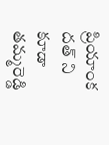ప్రియాంక దత్ ని కూడా తమ్మరెడ్డి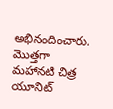అభినందించారు. మొత్తగా మహానటి చిత్ర యూనిట్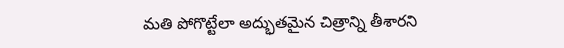మతి పోగొట్టేలా అద్భుతమైన చిత్రాన్ని తీశారని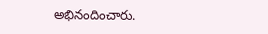అభినందించారు.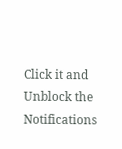Click it and Unblock the Notifications